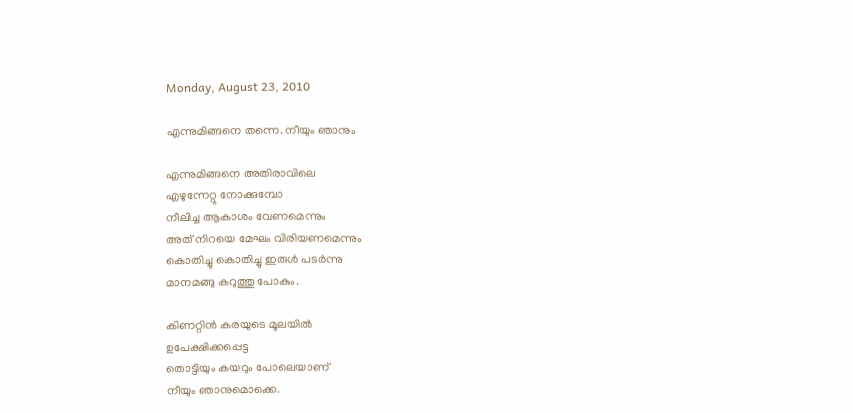Monday, August 23, 2010

എന്നുമിങ്ങനെ തന്നെ. നീയും ഞാനും

എന്നുമിങ്ങനെ അതിരാവിലെ
എഴുന്നേറ്റു നോക്കുമ്പോ
നീലിച്ച ആകാശം വേണമെന്നും
അത് നിറയെ മേഘം വിരിയണമെന്നും
കൊതിച്ചു കൊതിച്ചു ഇരുള്‍ പടര്‍ന്നു
മാനമങ്ങു കറുത്തു പോകും.

കിണറ്റിന്‍ കരയുടെ മൂലയില്‍
ഉപേക്ഷിക്കപ്പെട്ട
തൊട്ടിയും കയറും പോലെയാണ്
നീയും ഞാനുമൊക്കെ.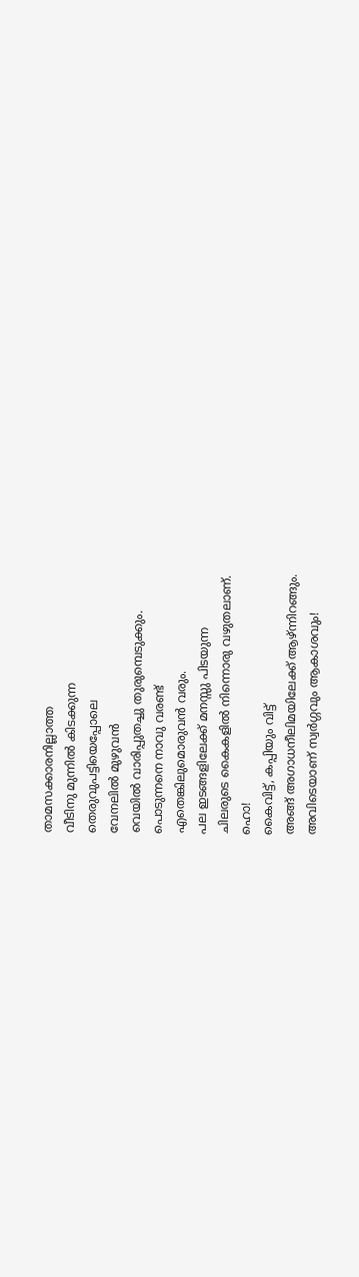താമസക്കാരനില്ലാത്ത
വീടിനു മുന്നില്‍ കിടക്കുന്ന
തെരുവുപട്ടിയെപ്പോലെ
വേനലില്‍ മുഴുവന്‍
വെയില്‍ വാരിപ്പുതച്ചു തുരുമ്പെടുക്കും.
പൊടുന്നനെ നാവു വരണ്ട്
എതെങ്കിലുമൊരുവന്‍ വരും.
പല ഇടങ്ങളിലേക്ക് മനസ്സു പിടയുന്ന
ചിലരുടെ കൈകളില്‍ നിന്നൊരു വഴുതലാണ്.
ഹൊ!
കൈവിട്ട്, കപ്പിയും വിട്ട്
അങ്ങ് അഗാധനീലിമയിലേക്ക് ആഴ്ന്നിറങ്ങും.
അവിടെയാണ് സ്വര്‍ഗ്ഗവും ആകാശവും!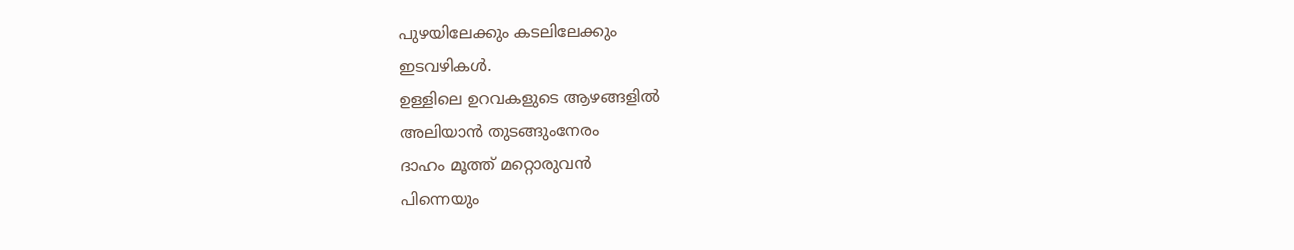പുഴയിലേക്കും കടലിലേക്കും
ഇടവഴികള്‍.
ഉള്ളിലെ ഉറവകളുടെ ആഴങ്ങളില്‍
അലിയാന്‍ തുടങ്ങുംനേരം
ദാഹം മൂത്ത് മറ്റൊരുവന്‍
പിന്നെയും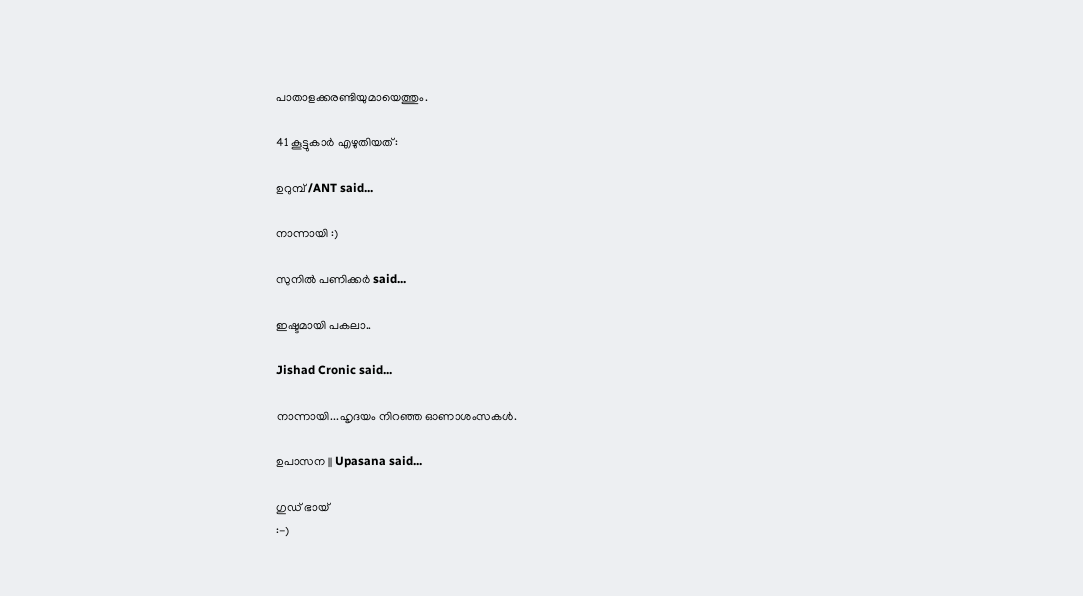പാതാളക്കരണ്ടിയുമായെത്തും.

41 കൂട്ടുകാര്‍ എഴുതിയത്:

ഉറുമ്പ്‌ /ANT said...

നാന്നായി :)

സുനിൽ പണിക്കർ said...

ഇഷ്ടമായി പകലാ..

Jishad Cronic said...

നാന്നായി...ഹൃദയം നിറഞ്ഞ ഓണാശംസകള്‍.

ഉപാസന || Upasana said...

ഗുഡ് ഭായ്
:-)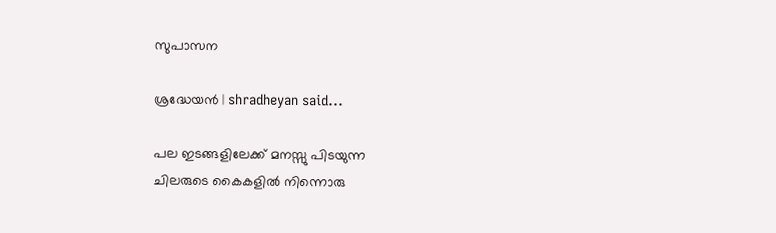സുപാസന

ശ്രദ്ധേയന്‍ | shradheyan said...

പല ഇടങ്ങളിലേക്ക് മനസ്സു പിടയുന്ന
ചിലരുടെ കൈകളില്‍ നിന്നൊരു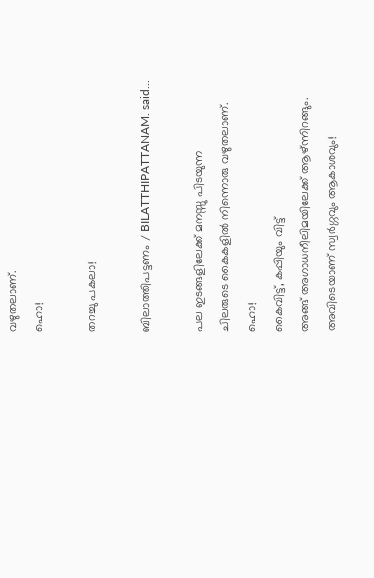വഴുതലാണ്.
ഹൊ!

തറച്ചു പകലാ!

ബിലാത്തിപട്ടണം / BILATTHIPATTANAM. said...

പല ഇടങ്ങളിലേക്ക് മനസ്സു പിടയുന്ന
ചിലരുടെ കൈകളില്‍ നിന്നൊരു വഴുതലാണ്.
ഹൊ!
കൈവിട്ട്, കപ്പിയും വിട്ട്
അങ്ങ് അഗാധനീലിമയിലേക്ക് ആഴ്ന്നിറങ്ങും.
അവിടെയാണ് സ്വര്‍ഗ്ഗവും ആകാശവും!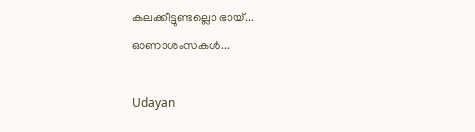കലക്കീട്ടുണ്ടല്ലൊ ഭായ്...
ഓണാശംസകൾ...

Udayan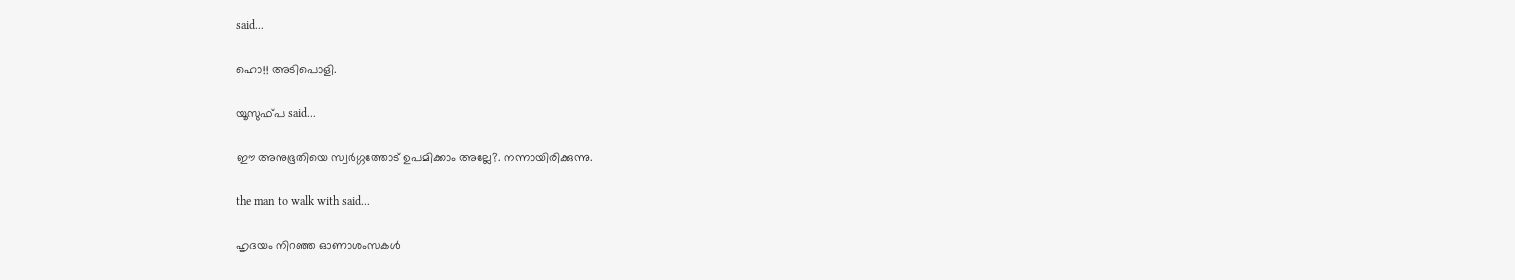said...

ഹൊ!! അടിപൊളി.

യൂസുഫ്പ said...

ഈ അനുഭൂതിയെ സ്വർഗ്ഗത്തോട് ഉപമിക്കാം അല്ലേ?. നന്നായിരിക്കുന്നു.

the man to walk with said...

ഹൃദയം നിറഞ്ഞ ഓണാശംസകള്‍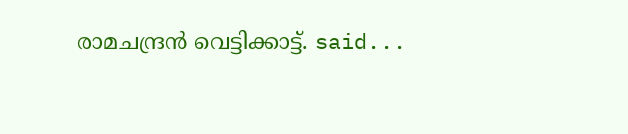രാമചന്ദ്രന്‍ വെട്ടിക്കാട്ട്. said...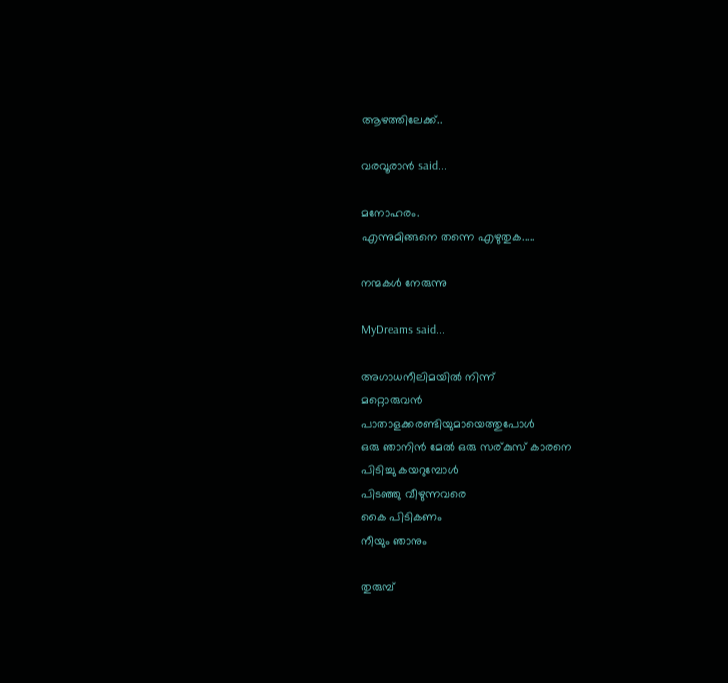ആഴത്തിലേക്ക്..

വരവൂരാൻ said...

മനോഹരം.
എന്നുമിങ്ങനെ തന്നെ എഴുതുക.....

നന്മകൾ നേരുന്നു

MyDreams said...

അഗാധനീലിമയില്‍ നിന്ന്
മറ്റൊരുവന്‍
പാതാളക്കരണ്ടിയുമായെത്തുപോള്‍
ഒരു ഞാനിന്‍ മേല്‍ ഒരു സര്കുസ് കാരനെ
പിടിച്ചു കയറുമ്പോള്‍
പിടഞ്ഞു വീഴുന്നവരെ
കൈ പിടികണം
നീയും ഞാനും

തുരുമ്പ്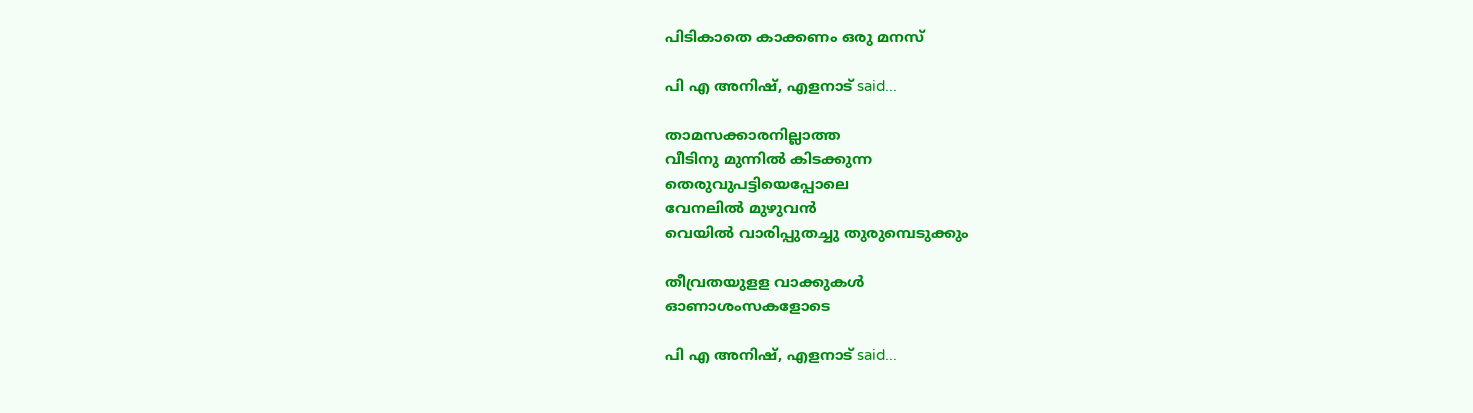പിടികാതെ കാക്കണം ഒരു മനസ്

പി എ അനിഷ്, എളനാട് said...

താമസക്കാരനില്ലാത്ത
വീടിനു മുന്നില്‍ കിടക്കുന്ന
തെരുവുപട്ടിയെപ്പോലെ
വേനലില്‍ മുഴുവന്‍
വെയില്‍ വാരിപ്പുതച്ചു തുരുമ്പെടുക്കും

തീവ്രതയുളള വാക്കുകള്‍
ഓണാശംസകളോടെ

പി എ അനിഷ്, എളനാട് said...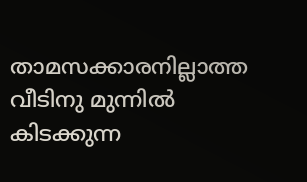താമസക്കാരനില്ലാത്ത
വീടിനു മുന്നില്‍ കിടക്കുന്ന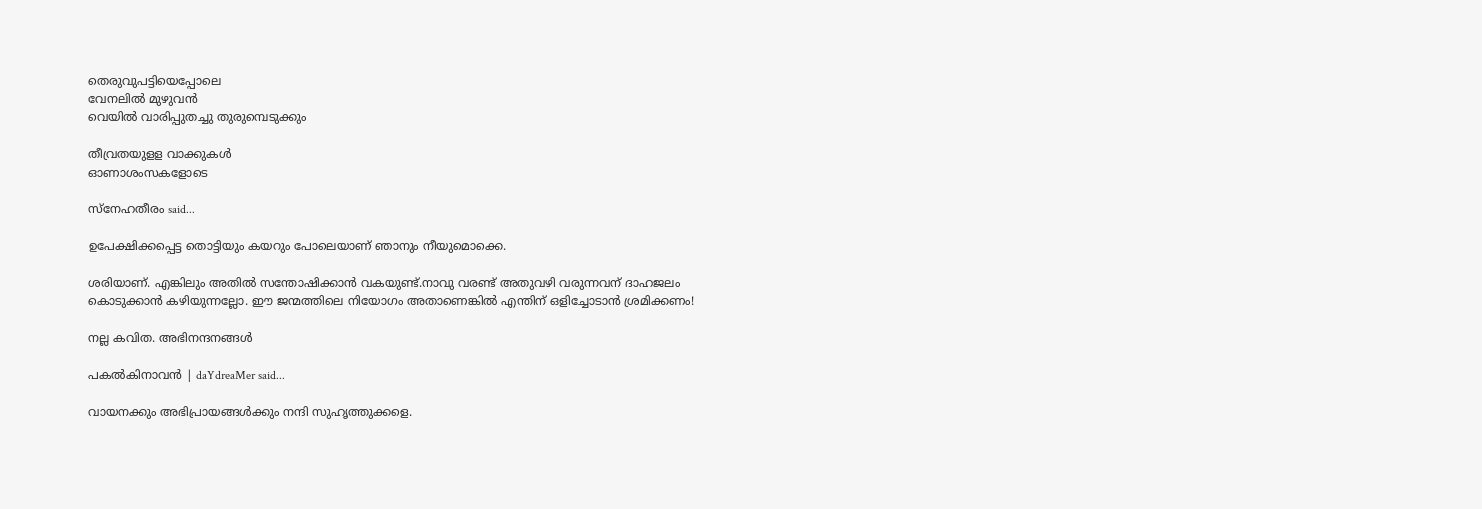തെരുവുപട്ടിയെപ്പോലെ
വേനലില്‍ മുഴുവന്‍
വെയില്‍ വാരിപ്പുതച്ചു തുരുമ്പെടുക്കും

തീവ്രതയുളള വാക്കുകള്‍
ഓണാശംസകളോടെ

സ്നേഹതീരം said...

ഉപേക്ഷിക്കപ്പെട്ട തൊട്ടിയും കയറും പോലെയാണ് ഞാനും നീയുമൊക്കെ.

ശരിയാണ്. എങ്കിലും അതില്‍ സന്തോഷിക്കാന്‍ വകയുണ്ട്.നാവു വരണ്ട് അതുവഴി വരുന്നവന് ദാഹജലം കൊടുക്കാന്‍ കഴിയുന്നല്ലോ. ഈ ജന്മത്തിലെ നിയോഗം അതാണെങ്കില്‍ എന്തിന് ഒളിച്ചോടാന്‍ ശ്രമിക്കണം!

നല്ല കവിത. അഭിനന്ദനങ്ങള്‍

പകല്‍കിനാവന്‍ | daYdreaMer said...

വായനക്കും അഭിപ്രായങ്ങള്‍ക്കും നന്ദി സുഹൃത്തുക്കളെ.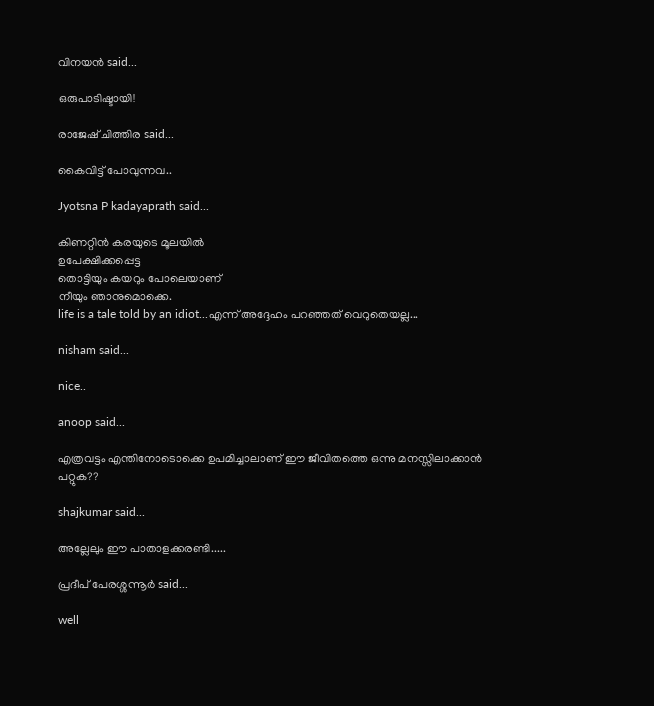വിനയന്‍ said...

ഒരുപാടിഷ്ടായി!

രാജേഷ്‌ ചിത്തിര said...

കൈവിട്ട് പോവുന്നവ..

Jyotsna P kadayaprath said...

കിണറ്റിന്‍ കരയുടെ മൂലയില്‍
ഉപേക്ഷിക്കപ്പെട്ട
തൊട്ടിയും കയറും പോലെയാണ്
നീയും ഞാനുമൊക്കെ.
life is a tale told by an idiot...എന്ന് അദ്ദേഹം പറഞ്ഞത് വെറുതെയല്ല...

nisham said...

nice..

anoop said...

എത്രവട്ടം എന്തിനോടൊക്കെ ഉപമിച്ചാലാണ് ഈ ജീവിതത്തെ ഒന്നു മനസ്സിലാക്കാന്‍ പറ്റുക??

shajkumar said...

അല്ലേലും ഈ പാതാളക്കരണ്ടി.....

പ്രദീപ്‌ പേരശ്ശന്നൂര്‍ said...

well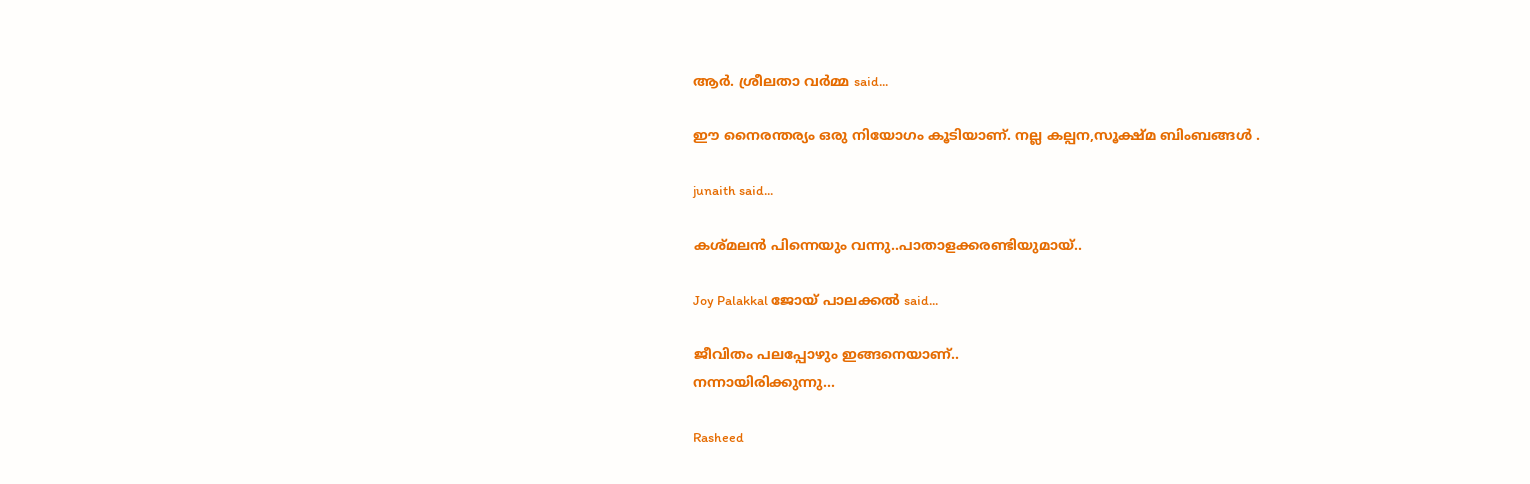ആര്‍. ശ്രീലതാ വര്‍മ്മ said...

ഈ നൈരന്തര്യം ഒരു നിയോഗം കൂടിയാണ്. നല്ല കല്പന,സൂക്ഷ്മ ബിംബങ്ങള്‍ .

junaith said...

കശ്മലന്‍ പിന്നെയും വന്നു..പാതാളക്കരണ്ടിയുമായ്..

Joy Palakkal ജോയ്‌ പാലക്കല്‍ said...

ജീവിതം പലപ്പോഴും ഇങ്ങനെയാണ്‌..
നന്നായിരിക്കുന്നു...

Rasheed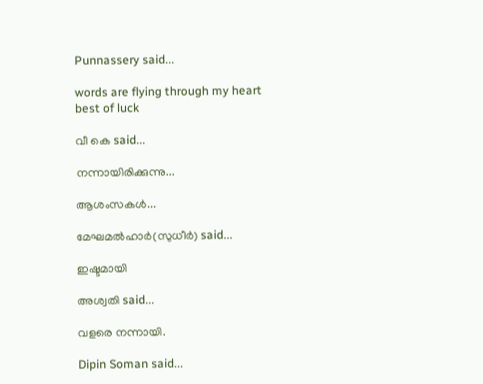Punnassery said...

words are flying through my heart
best of luck

വീ കെ said...

നന്നായിരിക്കുന്നു...

ആശംസകൾ...

മേഘമല്‍ഹാര്‍(സുധീര്‍) said...

ഇഷ്ടമായി

അശ്വതി said...

വളരെ നന്നായി.

Dipin Soman said...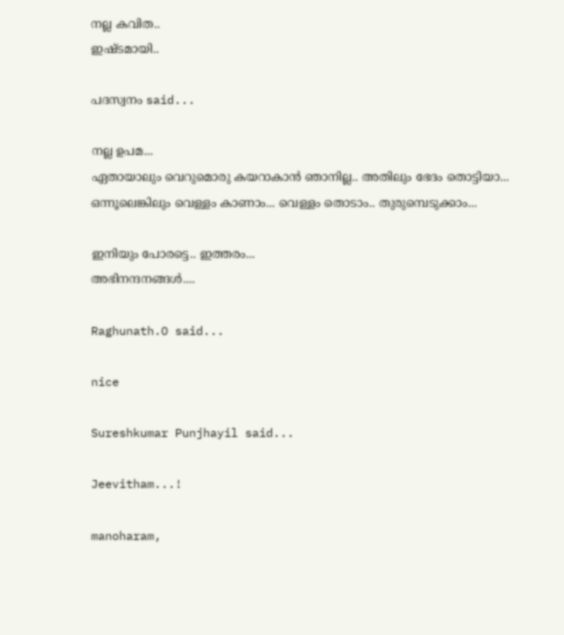നല്ല കവിത..
ഇഷ്ടമായി..

പദസ്വനം said...

നല്ല ഉപമ...
ഏതായാലും വെറുമൊരു കയറാകാന്‍ ഞാനില്ല.. അതിലും ഭേദം തൊട്ടിയാ...
ഒന്നൂലെങ്കിലും വെള്ളം കാണാം... വെള്ളം തൊടാം.. തുരുമ്പെടുക്കാം...

ഇനിയും പോരട്ടെ.. ഇത്തരം...
അഭിനന്ദനങ്ങള്‍....

Raghunath.O said...

nice

Sureshkumar Punjhayil said...

Jeevitham...!

manoharam,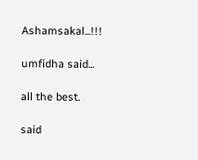Ashamsakal...!!!

umfidha said...

all the best.

said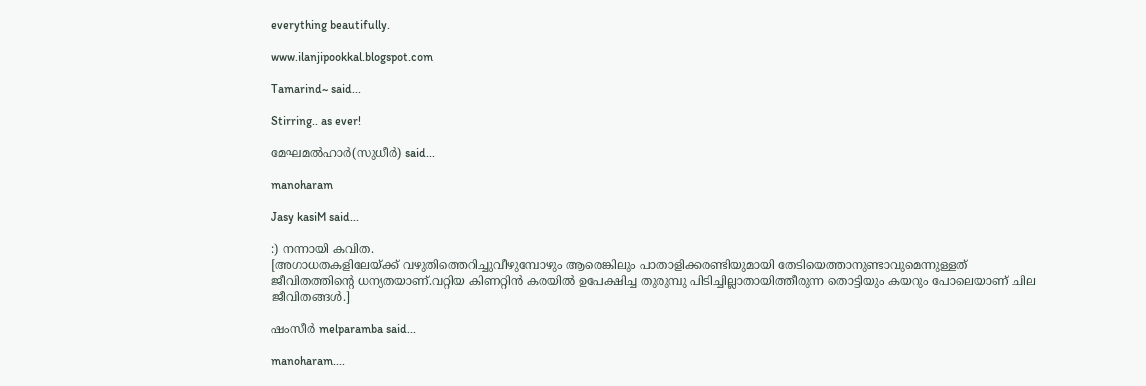everything beautifully.

www.ilanjipookkal.blogspot.com

Tamarind~ said...

Stirring.. as ever!

മേഘമല്‍ഹാര്‍(സുധീര്‍) said...

manoharam

Jasy kasiM said...

:) നന്നായി കവിത.
[അഗാധതകളിലേയ്ക്ക് വഴുതിത്തെറിച്ചുവീഴുമ്പോഴും ആരെങ്കിലും പാതാളിക്കരണ്ടിയുമായി തേടിയെത്താനുണ്ടാവുമെന്നുള്ളത് ജീവിതത്തിന്റെ ധന്യതയാണ്.വറ്റിയ കിണറ്റിൻ കരയിൽ ഉപേക്ഷിച്ച തുരുമ്പു പിടിച്ചില്ലാതായിത്തീരുന്ന തൊട്ടിയും കയറും പോലെയാണ് ചില ജീവിതങ്ങൾ.]

ഷംസീര്‍ melparamba said...

manoharam....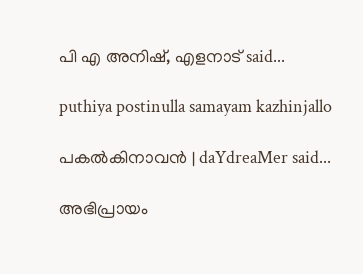പി എ അനിഷ്, എളനാട് said...

puthiya postinulla samayam kazhinjallo

പകല്‍കിനാവന്‍ | daYdreaMer said...

അഭിപ്രായം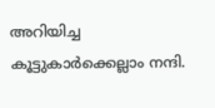അറിയിച്ച കൂട്ടുകാര്‍ക്കെല്ലാം നന്ദി.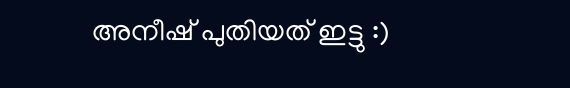അനീഷ്‌ പുതിയത് ഇട്ടു :)